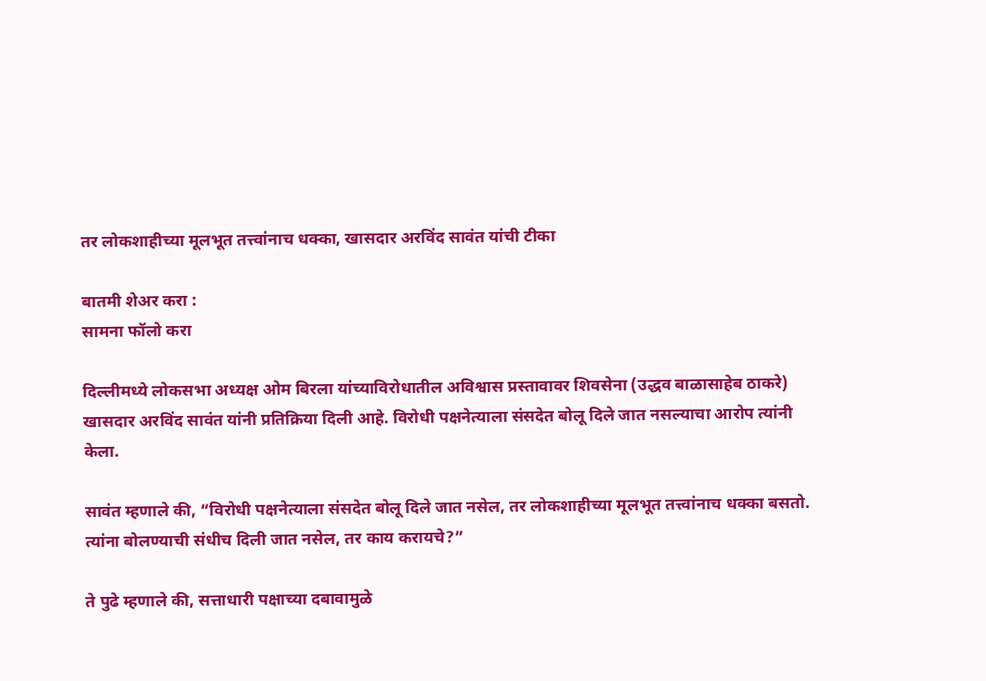तर लोकशाहीच्या मूलभूत तत्त्वांनाच धक्का, खासदार अरविंद सावंत यांची टीका

बातमी शेअर करा :
सामना फॉलो करा

दिल्लीमध्ये लोकसभा अध्यक्ष ओम बिरला यांच्याविरोधातील अविश्वास प्रस्तावावर शिवसेना (उद्धव बाळासाहेब ठाकरे) खासदार अरविंद सावंत यांनी प्रतिक्रिया दिली आहे. विरोधी पक्षनेत्याला संसदेत बोलू दिले जात नसल्याचा आरोप त्यांनी केला.

सावंत म्हणाले की, “विरोधी पक्षनेत्याला संसदेत बोलू दिले जात नसेल, तर लोकशाहीच्या मूलभूत तत्त्वांनाच धक्का बसतो. त्यांना बोलण्याची संधीच दिली जात नसेल, तर काय करायचे?”

ते पुढे म्हणाले की, सत्ताधारी पक्षाच्या दबावामुळे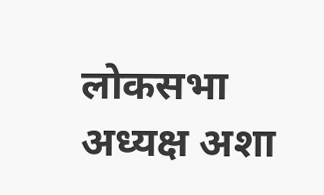लोकसभा अध्यक्ष अशा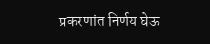प्रकरणांत निर्णय घेऊ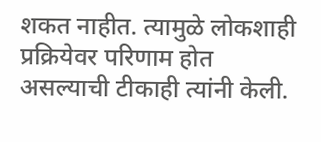शकत नाहीत. त्यामुळे लोकशाही प्रक्रियेवर परिणाम होत असल्याची टीकाही त्यांनी केली.